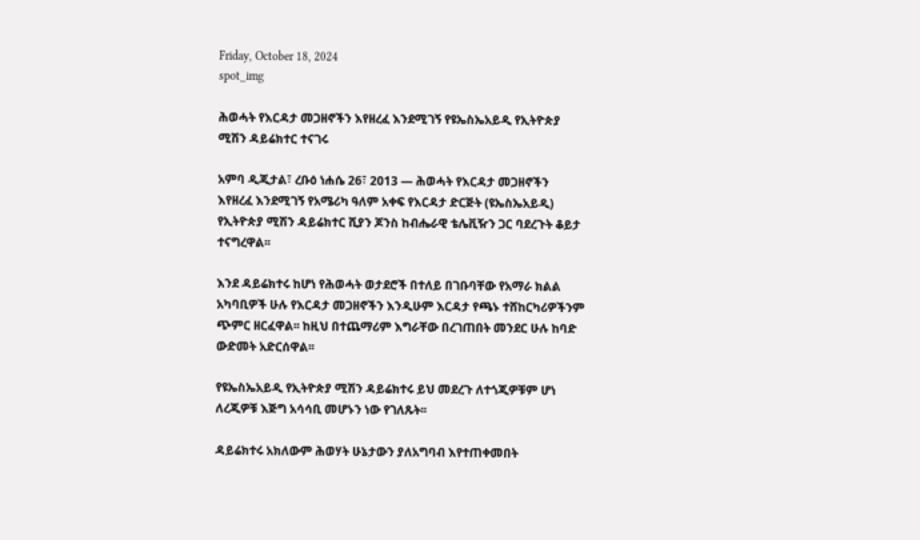Friday, October 18, 2024
spot_img

ሕወሓት የእርዳታ መጋዘኖችን እየዘረፈ እንደሚገኝ የዩኤስኤአይዲ የኢትዮጵያ ሚሽን ዳይሬክተር ተናገሩ

አምባ ዲጂታል፣ ረቡዕ ነሐሴ 26፣ 2013 ― ሕወሓት የእርዳታ መጋዘኖችን እየዘረፈ እንደሚገኝ የአሜሪካ ዓለም አቀፍ የእርዳታ ድርጅት (ዩኤስኤአይዲ) የኢትዮጵያ ሚሽን ዳይሬክተር ሺያን ጆንስ ከብሔራዊ ቴሌቪዥን ጋር ባደረጉት ቆይታ ተናግረዋል፡፡

እንደ ዳይሬክተሩ ከሆነ የሕወሓት ወታደሮች በተለይ በገቡባቸው የአማራ ክልል አካባቢዎች ሁሉ የእርዳታ መጋዘኖችን እንዲሁም እርዳታ የጫኑ ተሸከርካሪዎችንም ጭምር ዘርፈዋል፡፡ ከዚህ በተጨማሪም እግራቸው በረገጠበት መንደር ሁሉ ከባድ ውድመት አድርሰዋል፡፡

የዩኤስኤአይዲ የኢትዮጵያ ሚሽን ዳይሬክተሩ ይህ መደረጉ ለተጎጂዎቹም ሆነ ለረጂዎቹ እጅግ አሳሳቢ መሆኑን ነው የገለጹት፡፡

ዳይሬክተሩ አክለውም ሕወሃት ሁኔታውን ያለአግባብ እየተጠቀመበት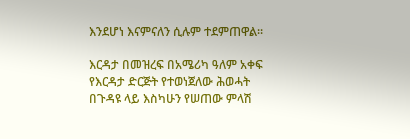እንደሆነ እናምናለን ሲሉም ተደምጠዋል፡፡

እርዳታ በመዝረፍ በአሜሪካ ዓለም አቀፍ የእርዳታ ድርጅት የተወነጀለው ሕወሓት በጉዳዩ ላይ እስካሁን የሠጠው ምላሽ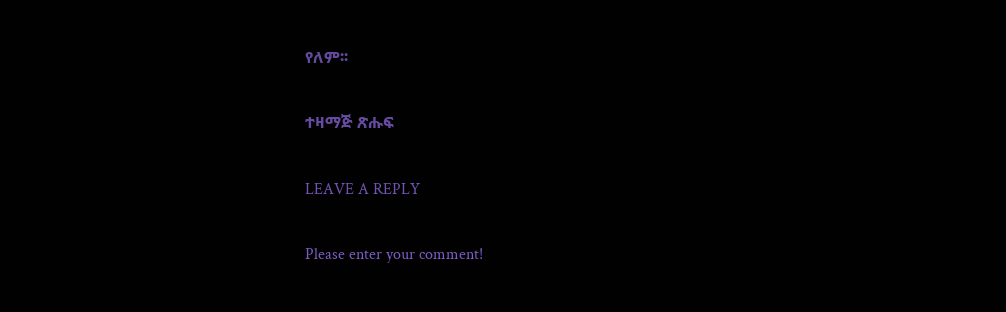የለም፡፡

ተዛማጅ ጽሑፍ

LEAVE A REPLY

Please enter your comment!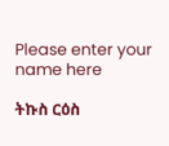Please enter your name here

ትኩስ ርዕስ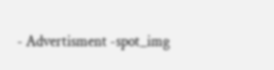- Advertisment -spot_img